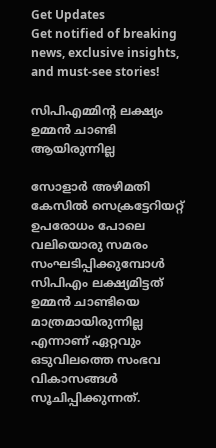Get Updates
Get notified of breaking news, exclusive insights, and must-see stories!

സിപിഎമ്മിന്റ ലക്ഷ്യം ഉമ്മന്‍ ചാണ്ടി ആയിരുന്നില്ല

സോളാര്‍ അഴിമതി കേസില്‍ സെക്രട്ടേറിയറ്റ് ഉപരോധം പോലെ വലിയൊരു സമരം സംഘടിപ്പിക്കുമ്പോള്‍ സിപിഎം ലക്ഷ്യമിട്ടത് ഉമ്മന്‍ ചാണ്ടിയെ മാത്രമായിരുന്നില്ല എന്നാണ് ഏറ്റവും ഒടുവിലത്തെ സംഭവ വികാസങ്ങള്‍ സൂചിപ്പിക്കുന്നത്.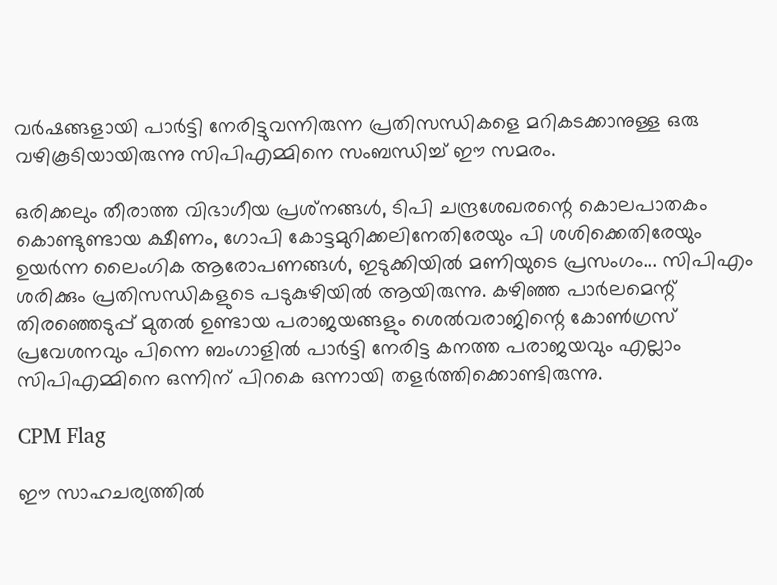വര്‍ഷങ്ങളായി പാര്‍ട്ടി നേരിട്ടുവന്നിരുന്ന പ്രതിസന്ധികളെ മറികടക്കാനുള്ള ഒരു വഴികൂടിയായിരുന്നു സിപിഎമ്മിനെ സംബന്ധിച്ച് ഈ സമരം.

ഒരിക്കലും തീരാത്ത വിഭാഗീയ പ്രശ്‌നങ്ങള്‍, ടിപി ചന്ദ്രശേഖരന്റെ കൊലപാതകം കൊണ്ടുണ്ടായ ക്ഷീണം, ഗോപി കോട്ടമുറിക്കലിനേതിരേയും പി ശശിക്കെതിരേയും ഉയര്‍ന്ന ലൈംഗിക ആരോപണങ്ങള്‍, ഇടുക്കിയില്‍ മണിയുടെ പ്രസംഗം... സിപിഎം ശരിക്കും പ്രതിസന്ധികളുടെ പടുകുഴിയില്‍ ആയിരുന്നു. കഴിഞ്ഞ പാര്‍ലമെന്റ് തിരഞ്ഞെടുപ്പ് മുതല്‍ ഉണ്ടായ പരാജയങ്ങളും ശെല്‍വരാജിന്റെ കോണ്‍ഗ്രസ് പ്രവേശനവും പിന്നെ ബംഗാളില്‍ പാര്‍ട്ടി നേരിട്ട കനത്ത പരാജയവും എല്ലാം സിപിഎമ്മിനെ ഒന്നിന് പിറകെ ഒന്നായി തളര്‍ത്തിക്കൊണ്ടിരുന്നു.

CPM Flag

ഈ സാഹചര്യത്തില്‍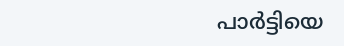പാര്‍ട്ടിയെ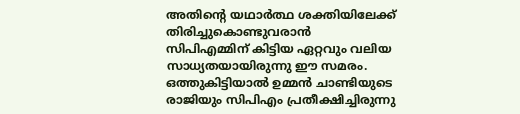അതിന്റെ യഥാര്‍ത്ഥ ശക്തിയിലേക്ക് തിരിച്ചുകൊണ്ടുവരാന്‍ സിപിഎമ്മിന് കിട്ടിയ ഏറ്റവും വലിയ സാധ്യതയായിരുന്നു ഈ സമരം. ഒത്തുകിട്ടിയാല്‍ ഉമ്മന്‍ ചാണ്ടിയുടെ രാജിയും സിപിഎം പ്രതീക്ഷിച്ചിരുന്നു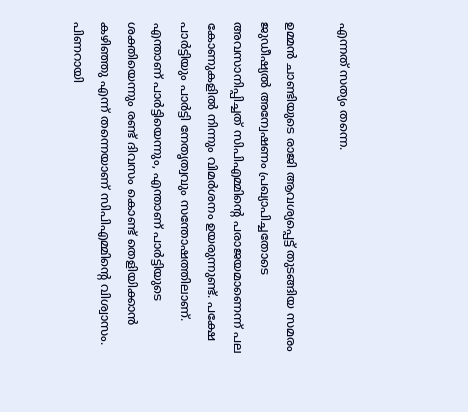എന്നത് സത്യം തന്നെ.

ഉമ്മന്‍ ചാണ്ടിയുടെ രാജി ആവശ്യപ്പെട്ട് തുടങ്ങിയ സമരം ജുഡീഷ്യല്‍ അന്വേഷണം പ്രഖ്യാപിച്ചതോടെ അവസാനിപ്പിച്ചത് സിപിഎമ്മിന്റെ പരാജയമാണെന്ന് പല കോണുകളില്‍ നിന്നും വിമര്‍ശനം ഉയരുന്നുണ്ട്. പക്ഷേ പാര്‍ട്ടിയും പാര്‍ട്ടി നേതൃത്വവും സന്തോഷത്തിലാണ്. എന്താണ് പാര്‍ട്ടിയെന്നും, എന്താണ് പാര്‍ട്ടിയുടെ ശക്തിയെന്നും രണ്ട് ദിവസം കൊണ്ട് തെളിയിക്കാന്‍ കഴിഞ്ഞു എന്ന് തന്നെയാണ് സിപിഎമ്മിന്റെ വിശ്വാസം. പിണറായി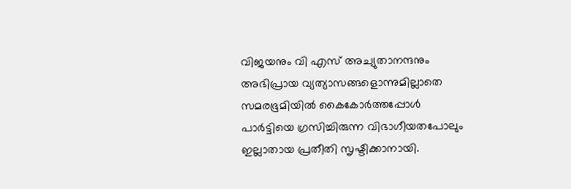വിജയനും വി എസ് അച്യുതാനന്ദനും അഭിപ്രായ വ്യത്യാസങ്ങളൊന്നുമില്ലാതെ സമരഭൂമിയില്‍ കൈകോര്‍ത്തപ്പോള്‍ പാര്‍ട്ടിയെ ഗ്രസിച്ചിരുന്ന വിഭാഗീയതപോലും ഇല്ലാതായ പ്രതീതി സൃഷ്ടിക്കാനായി.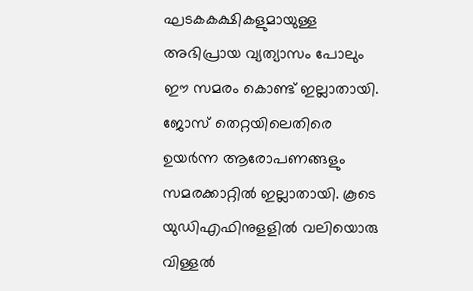ഘടകകക്ഷികളുമായുള്ള അഭിപ്രായ വ്യത്യാസം പോലും ഈ സമരം കൊണ്ട് ഇല്ലാതായി. ജോസ് തെറ്റയിലെതിരെ ഉയര്‍ന്ന ആരോപണങ്ങളും സമരക്കാറ്റില്‍ ഇല്ലാതായി. കൂടെ യുഡിഎഫിനുളളില്‍ വലിയൊരു വിള്ളല്‍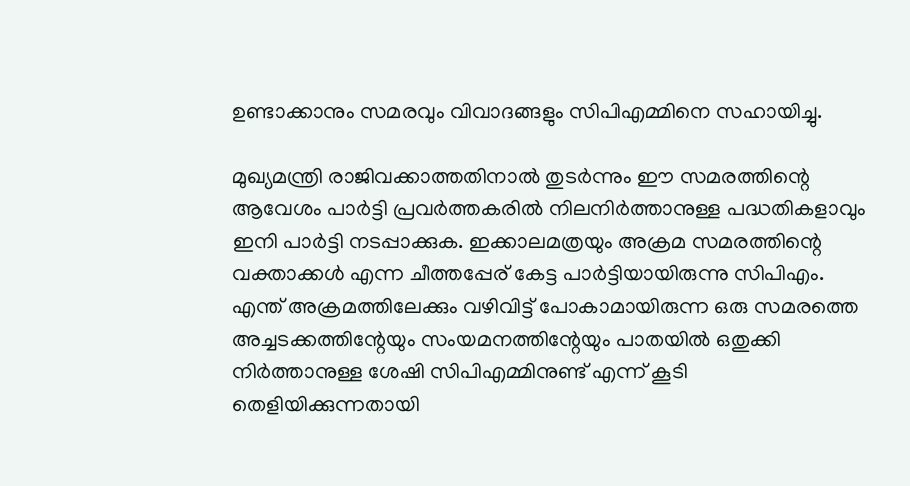ഉണ്ടാക്കാനും സമരവും വിവാദങ്ങളും സിപിഎമ്മിനെ സഹായിച്ചു.

മുഖ്യമന്ത്രി രാജിവക്കാത്തതിനാല്‍ തുടര്‍ന്നും ഈ സമരത്തിന്റെ ആവേശം പാര്‍ട്ടി പ്രവര്‍ത്തകരില്‍ നിലനിര്‍ത്താനുള്ള പദ്ധതികളാവും ഇനി പാര്‍ട്ടി നടപ്പാക്കുക. ഇക്കാലമത്രയും അക്രമ സമരത്തിന്റെ വക്താക്കള്‍ എന്ന ചീത്തപ്പേര് കേട്ട പാര്‍ട്ടിയായിരുന്നു സിപിഎം. എന്ത് അക്രമത്തിലേക്കും വഴിവിട്ട് പോകാമായിരുന്ന ഒരു സമരത്തെ അച്ചടക്കത്തിന്റേയും സംയമനത്തിന്റേയും പാതയില്‍ ഒതുക്കി നിര്‍ത്താനുള്ള ശേഷി സിപിഎമ്മിനുണ്ട് എന്ന് കൂടി തെളിയിക്കുന്നതായി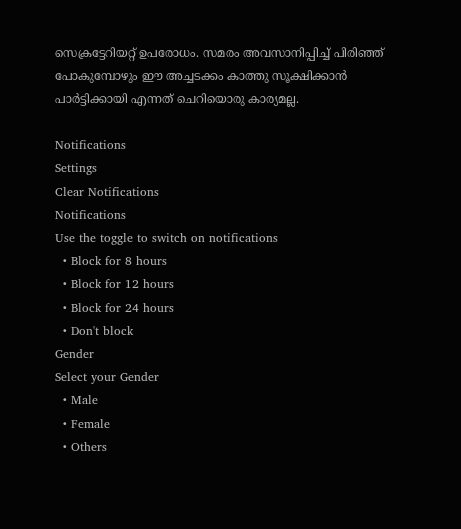സെക്രട്ടേറിയറ്റ് ഉപരോധം. സമരം അവസാനിപ്പിച്ച് പിരിഞ്ഞ് പോകുമ്പോഴും ഈ അച്ചടക്കം കാത്തു സൂക്ഷിക്കാന്‍ പാര്‍ട്ടിക്കായി എന്നത് ചെറിയൊരു കാര്യമല്ല.

Notifications
Settings
Clear Notifications
Notifications
Use the toggle to switch on notifications
  • Block for 8 hours
  • Block for 12 hours
  • Block for 24 hours
  • Don't block
Gender
Select your Gender
  • Male
  • Female
  • Others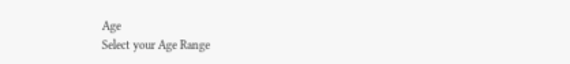Age
Select your Age Range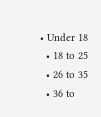• Under 18
  • 18 to 25
  • 26 to 35
  • 36 to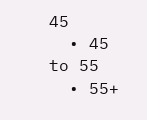45
  • 45 to 55
  • 55+